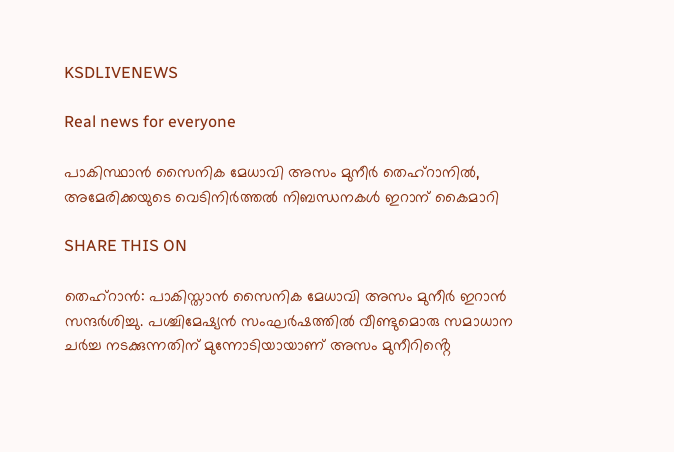KSDLIVENEWS

Real news for everyone

പാകിസ്ഥാൻ സൈനിക മേധാവി അസം മുനീർ തെഹ്റാനിൽ,
അമേരിക്കയുടെ വെടിനിര്‍ത്തല്‍ നിബന്ധനകള്‍ ഇറാന് കൈമാറി

SHARE THIS ON

തെഹ്റാൻ: പാകിസ്താൻ സൈനിക മേധാവി അസം മുനീർ ഇറാൻ സന്ദർശിച്ചു. പശ്ചിമേഷ്യൻ സംഘർഷത്തിൽ വീണ്ടുമൊരു സമാധാന ചർച്ച നടക്കുന്നതിന് മുന്നോടിയായാണ് അസം മുനീറിൻ്റെ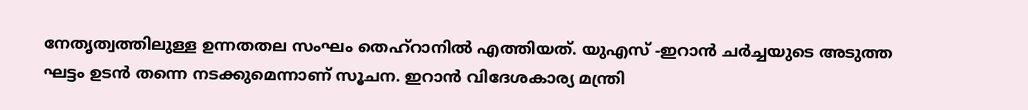നേതൃത്വത്തിലുള്ള ഉന്നതതല സംഘം തെഹ്റാനിൽ എത്തിയത്. യുഎസ് -ഇറാൻ ചർച്ചയുടെ അടുത്ത ഘട്ടം ഉടൻ തന്നെ നടക്കുമെന്നാണ് സൂചന. ഇറാൻ വിദേശകാര്യ മന്ത്രി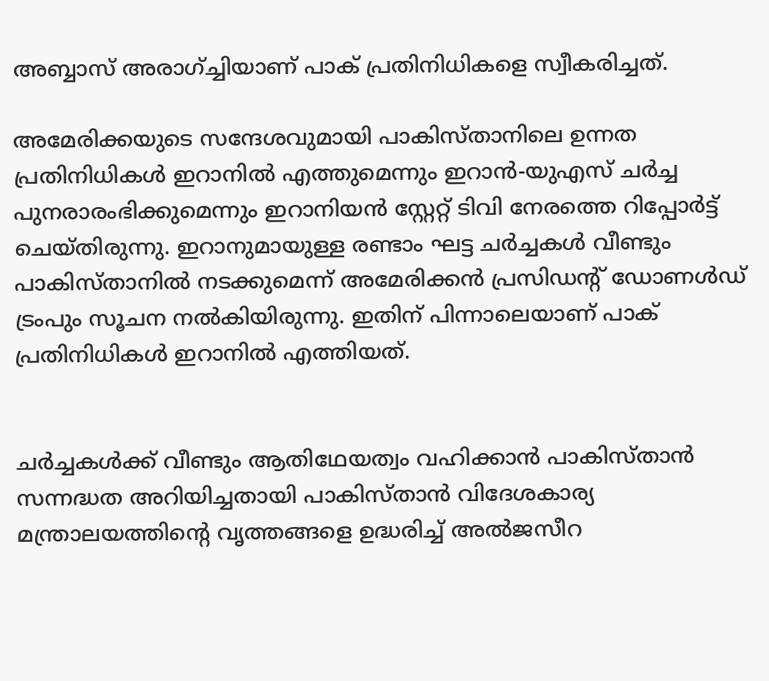അബ്ബാസ് അരാഗ്ച്ചിയാണ് പാക് പ്രതിനിധികളെ സ്വീകരിച്ചത്.

അമേരിക്കയുടെ സന്ദേശവുമായി പാകിസ്താനിലെ ഉന്നത പ്രതിനിധികൾ ഇറാനിൽ എത്തുമെന്നും ഇറാൻ-യുഎസ് ചർച്ച പുനരാരംഭിക്കുമെന്നും ഇറാനിയൻ സ്റ്റേറ്റ് ടിവി നേരത്തെ റിപ്പോർട്ട് ചെയ്തിരുന്നു. ഇറാനുമായുള്ള രണ്ടാം ഘട്ട ചർച്ചകൾ വീണ്ടും പാകിസ്താനിൽ നടക്കുമെന്ന് അമേരിക്കൻ പ്രസിഡൻ്റ് ഡ‍ോണൾഡ് ട്രംപും സൂചന നൽകിയിരുന്നു. ഇതിന് പിന്നാലെയാണ് പാക് പ്രതിനിധികൾ ഇറാനിൽ എത്തിയത്.


ചർച്ചകൾക്ക് വീണ്ടും ആതിഥേയത്വം വഹിക്കാൻ പാകിസ്താൻ സന്നദ്ധത അറിയിച്ചതായി പാകിസ്താൻ വിദേശകാര്യ മന്ത്രാലയത്തിൻ്റെ വൃത്തങ്ങളെ ഉദ്ധരിച്ച് അൽജസീറ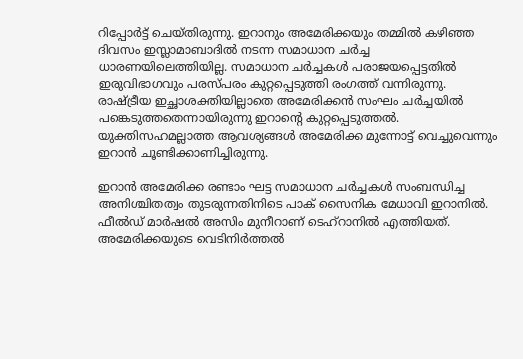റിപ്പോർട്ട് ചെയ്തിരുന്നു. ഇറാനും അമേരിക്കയും തമ്മിൽ കഴിഞ്ഞ ദിവസം ഇസ്ലാമാബാദിൽ നടന്ന സമാധാന ചർച്ച ധാരണയിലെത്തിയില്ല. സമാധാന ചർ‌ച്ചകൾ പരാജയപ്പെട്ടതിൽ ഇരുവിഭാഗവും പരസ്പരം കുറ്റപ്പെടുത്തി രംഗത്ത് വന്നിരുന്നു. രാഷ്ട്രീയ ഇച്ഛാശക്തിയില്ലാതെ അമേരിക്കൻ സംഘം ചർച്ചയിൽ പങ്കെടുത്തതെന്നായിരുന്നു ഇറാൻ്റെ കുറ്റപ്പെടുത്തൽ. യുക്തിസഹമല്ലാത്ത ആവശ്യങ്ങൾ അമേരിക്ക മുന്നോട്ട് വെച്ചുവെന്നും ഇറാൻ ചൂണ്ടിക്കാണിച്ചിരുന്നു.

ഇറാന്‍ അമേരിക്ക രണ്ടാം ഘട്ട സമാധാന ചര്‍ച്ചകള്‍ സംബന്ധിച്ച അനിശ്ചിതത്വം തുടരുന്നതിനിടെ പാക് സൈനിക മേധാവി ഇറാനില്‍. ഫീല്‍ഡ് മാര്‍ഷല്‍ അസിം മുനീറാണ് ടെഹ്‌റാനില്‍ എത്തിയത്. അമേരിക്കയുടെ വെടിനിര്‍ത്തല്‍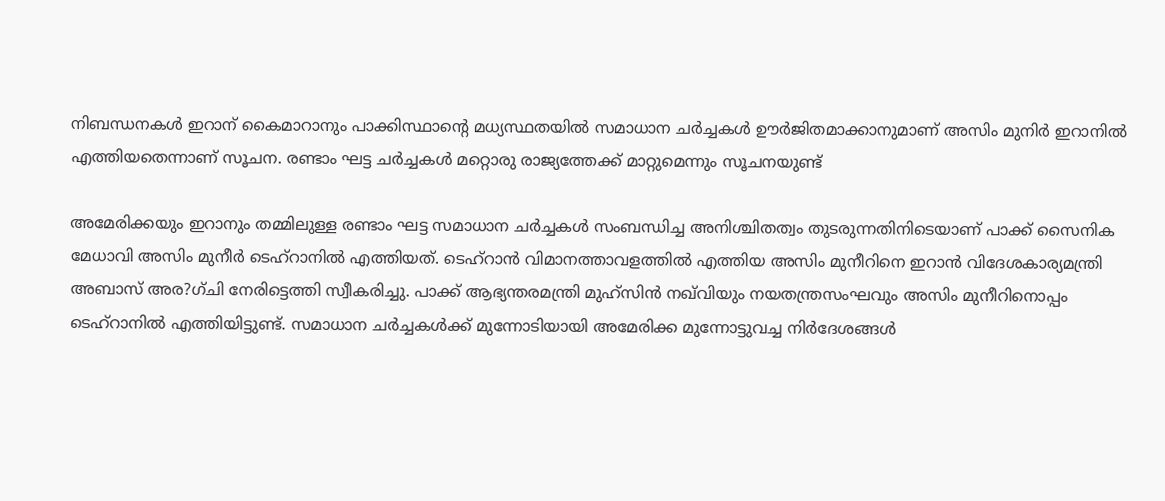നിബന്ധനകള്‍ ഇറാന് കൈമാറാനും പാക്കിസ്ഥാന്റെ മധ്യസ്ഥതയില്‍ സമാധാന ചര്‍ച്ചകള്‍ ഊര്‍ജിതമാക്കാനുമാണ് അസിം മുനിര്‍ ഇറാനില്‍ എത്തിയതെന്നാണ് സൂചന. രണ്ടാം ഘട്ട ചര്‍ച്ചകള്‍ മറ്റൊരു രാജ്യത്തേക്ക് മാറ്റുമെന്നും സൂചനയുണ്ട്

അമേരിക്കയും ഇറാനും തമ്മിലുള്ള രണ്ടാം ഘട്ട സമാധാന ചര്‍ച്ചകള്‍ സംബന്ധിച്ച അനിശ്ചിതത്വം തുടരുന്നതിനിടെയാണ് പാക്ക് സൈനിക മേധാവി അസിം മുനീര്‍ ടെഹ്‌റാനില്‍ എത്തിയത്. ടെഹ്‌റാന്‍ വിമാനത്താവളത്തില്‍ എത്തിയ അസിം മുനീറിനെ ഇറാന്‍ വിദേശകാര്യമന്ത്രി അബാസ് അര?ഗ്ചി നേരിട്ടെത്തി സ്വീകരിച്ചു. പാക്ക് ആഭ്യന്തരമന്ത്രി മുഹ്‌സിന്‍ നഖ്‌വിയും നയതന്ത്രസംഘവും അസിം മുനീറിനൊപ്പം ടെഹ്‌റാനില്‍ എത്തിയിട്ടുണ്ട്. സമാധാന ചര്‍ച്ചകള്‍ക്ക് മുന്നോടിയായി അമേരിക്ക മുന്നോട്ടുവച്ച നിര്‍ദേശങ്ങള്‍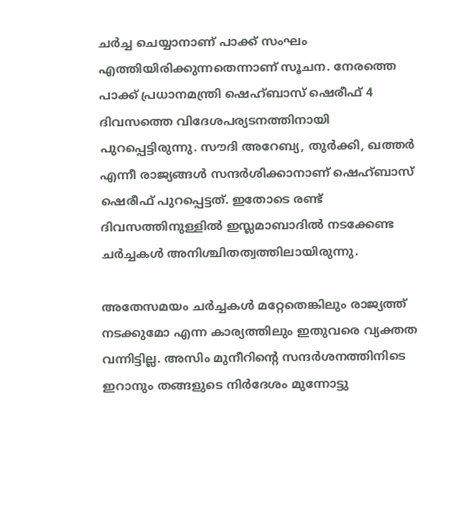ചര്‍ച്ച ചെയ്യാനാണ് പാക്ക് സംഘം എത്തിയിരിക്കുന്നതെന്നാണ് സൂചന. നേരത്തെ പാക്ക് പ്രധാനമന്ത്രി ഷെഹ്ബാസ് ഷെരീഫ് 4 ദിവസത്തെ വിദേശപര്യടനത്തിനായി പുറപ്പെട്ടിരുന്നു. സൗദി അറേബ്യ, തുര്‍ക്കി, ഖത്തര്‍ എന്നീ രാജ്യങ്ങള്‍ സന്ദര്‍ശിക്കാനാണ് ഷെഹ്ബാസ് ഷെരീഫ് പുറപ്പെട്ടത്. ഇതോടെ രണ്ട് ദിവസത്തിനുള്ളില്‍ ഇസ്ലമാബാദില്‍ നടക്കേണ്ട ചര്‍ച്ചകള്‍ അനിശ്ചിതത്വത്തിലായിരുന്നു.

അതേസമയം ചര്‍ച്ചകള്‍ മറ്റേതെങ്കിലും രാജ്യത്ത് നടക്കുമോ എന്ന കാര്യത്തിലും ഇതുവരെ വ്യക്തത വന്നിട്ടില്ല. അസിം മുനീറിന്റെ സന്ദര്‍ശനത്തിനിടെ ഇറാനും തങ്ങളുടെ നിര്‍ദേശം മുന്നോട്ടു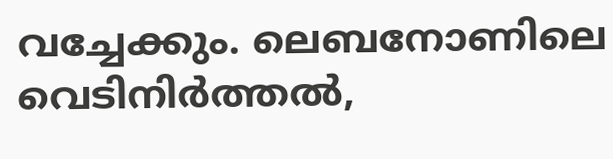വച്ചേക്കും. ലെബനോണിലെ വെടിനിര്‍ത്തല്‍,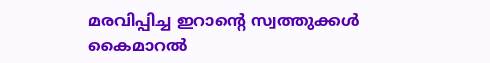മരവിപ്പിച്ച ഇറാന്റെ സ്വത്തുക്കള്‍ കൈമാറല്‍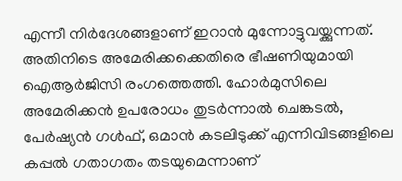എന്നീ നിര്‍ദേശങ്ങളാണ് ഇറാന്‍ മുന്നോട്ടുവയ്ക്കുന്നത്. അതിനിടെ അമേരിക്കക്കെതിരെ ഭീഷണിയുമായി ഐആര്‍ജിസി രംഗത്തെത്തി. ഹോര്‍മുസിലെ അമേരിക്കന്‍ ഉപരോധം തുടര്‍ന്നാല്‍ ചെങ്കടല്‍, പേര്‍ഷ്യന്‍ ഗള്‍ഫ്, ഒമാന്‍ കടലിടുക്ക് എന്നിവിടങ്ങളിലെ കപ്പല്‍ ഗതാഗതം തടയുമെന്നാണ്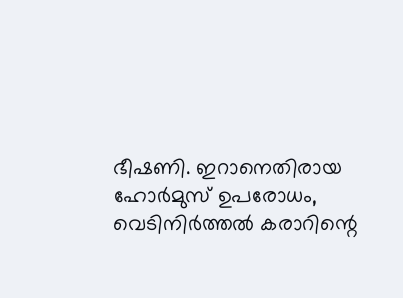ഭീഷണി. ഇറാനെതിരായ ഹോര്‍മുസ് ഉപരോധം, വെടിനിര്‍ത്തല്‍ കരാറിന്റെ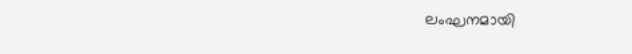ലംഘനമായി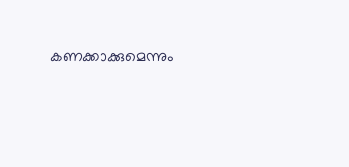കണക്കാക്കുമെന്നും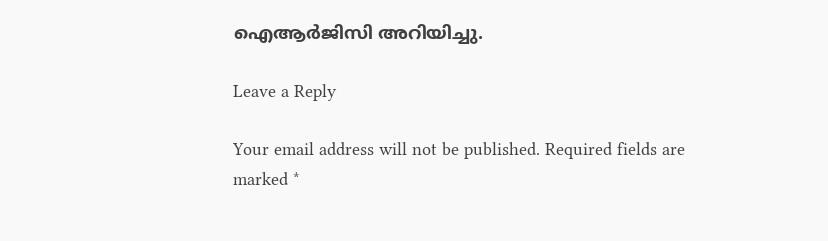ഐആര്‍ജിസി അറിയിച്ചു.

Leave a Reply

Your email address will not be published. Required fields are marked *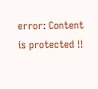error: Content is protected !!